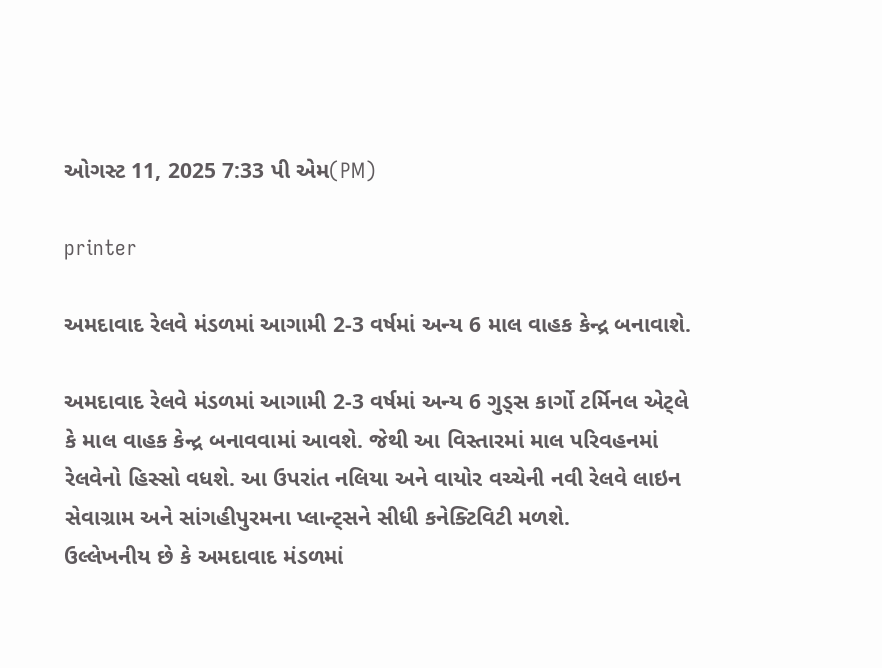ઓગસ્ટ 11, 2025 7:33 પી એમ(PM)

printer

અમદાવાદ રેલવે મંડળમાં આગામી 2-3 વર્ષમાં અન્ય 6 માલ વાહક કેન્દ્ર બનાવાશે.

અમદાવાદ રેલવે મંડળમાં આગામી 2-3 વર્ષમાં અન્ય 6 ગુડ્સ કાર્ગો ટર્મિનલ એટ્લે કે માલ વાહક કેન્દ્ર બનાવવામાં આવશે. જેથી આ વિસ્તારમાં માલ પરિવહનમાં રેલવેનો હિસ્સો વધશે. આ ઉપરાંત નલિયા અને વાયોર વચ્ચેની નવી રેલવે લાઇન સેવાગ્રામ અને સાંગહીપુરમના પ્લાન્ટ્સને સીધી કનેક્ટિવિટી મળશે.
ઉલ્લેખનીય છે કે અમદાવાદ મંડળમાં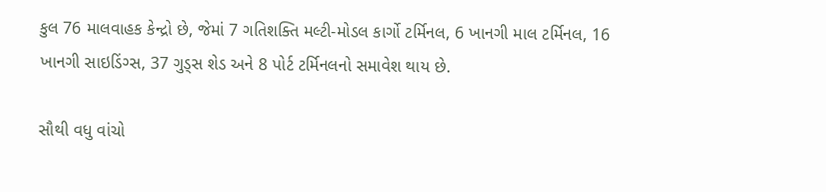કુલ 76 માલવાહક કેન્દ્રો છે, જેમાં 7 ગતિશક્તિ મલ્ટી-મોડલ કાર્ગો ટર્મિનલ, 6 ખાનગી માલ ટર્મિનલ, 16 ખાનગી સાઇડિંગ્સ, 37 ગુડ્સ શેડ અને 8 પોર્ટ ટર્મિનલનો સમાવેશ થાય છે.

સૌથી વધુ વાંચો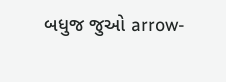બધુજ જુઓ arrow-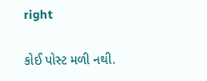right

કોઈ પોસ્ટ મળી નથી.